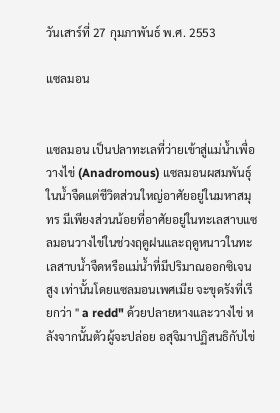วันเสาร์ที่ 27 กุมภาพันธ์ พ.ศ. 2553

แซลมอน


แซลมอน เป็นปลาทะเลที่ว่ายเข้าสู่แม่น้ำเพื่อวางไข่ (Anadromous) แซลมอนผสมพันธุ์ในน้ำจืดแต่ชีวิตส่วนใหญ่อาศัยอยู่ในมหาสมุทร มีเพียงส่วนน้อยที่อาศัยอยู่ในทะเลสาบแซลมอนวางไข่ในช่วงฤดูฝนและฤดูหนาวในทะเลสาบน้ำจืดหรือแม่น้ำที่มีปริมาณออกซิเจนสูง เท่านั้นโดยแซลมอนเพศเมีย จะขุดรังที่เรียกว่า " a redd" ด้วยปลายหางและวางไข่ หลังจากนั้นตัวผู้จะปล่อย อสุจิมาปฏิสนธิกับไข่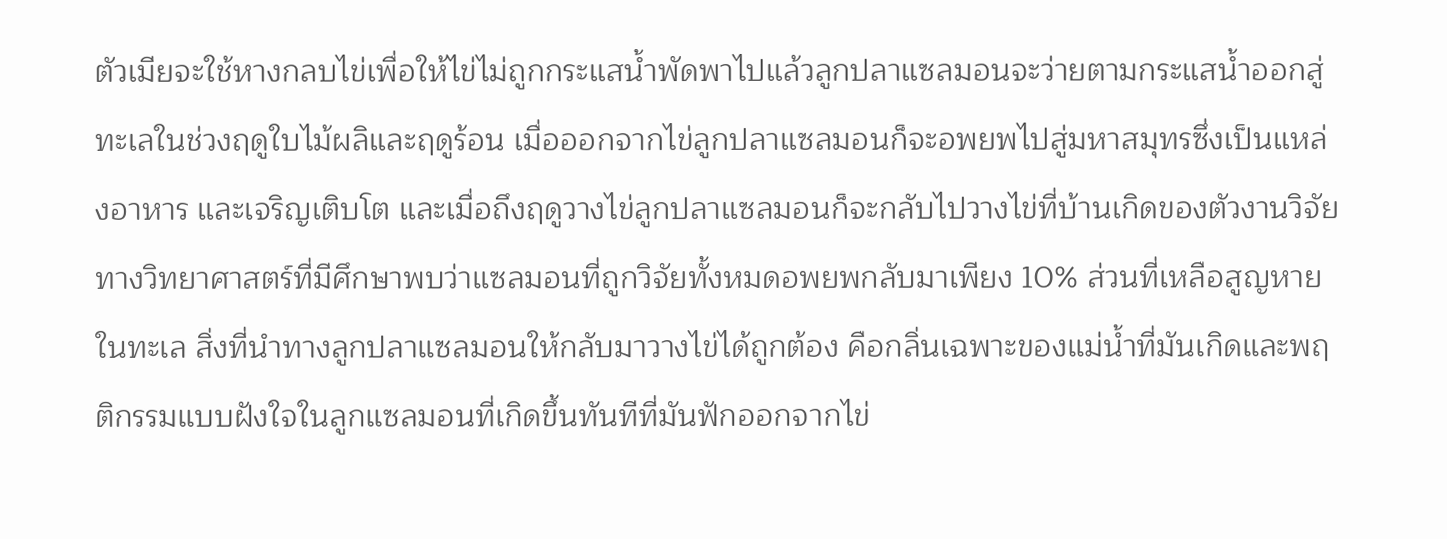ตัวเมียจะใช้หางกลบไข่เพื่อให้ไข่ไม่ถูกกระแสน้ำพัดพาไปแล้วลูกปลาแซลมอนจะว่ายตามกระแสน้ำออกสู่ทะเลในช่วงฤดูใบไม้ผลิและฤดูร้อน เมื่อออกจากไข่ลูกปลาแซลมอนก็จะอพยพไปสู่มหาสมุทรซึ่งเป็นแหล่งอาหาร และเจริญเติบโต และเมื่อถึงฤดูวางไข่ลูกปลาแซลมอนก็จะกลับไปวางไข่ที่บ้านเกิดของตัวงานวิจัยทางวิทยาศาสตร์ที่มีศึกษาพบว่าแซลมอนที่ถูกวิจัยทั้งหมดอพยพกลับมาเพียง 10% ส่วนที่เหลือสูญหายในทะเล สิ่งที่นำทางลูกปลาแซลมอนให้กลับมาวางไข่ได้ถูกต้อง คือกลิ่นเฉพาะของแม่น้ำที่มันเกิดและพฤติกรรมแบบฝังใจในลูกแซลมอนที่เกิดขึ้นทันทีที่มันฟักออกจากไข่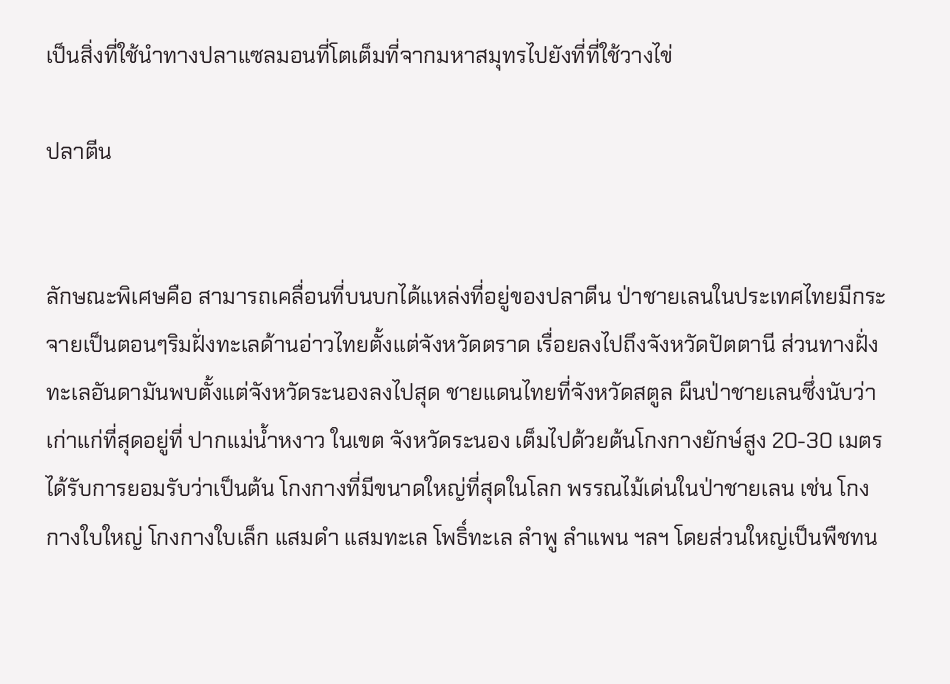เป็นสิ่งที่ใช้นำทางปลาแซลมอนที่โตเต็มที่จากมหาสมุทรไปยังที่ที่ใช้วางไข่

ปลาตีน


ลักษณะพิเศษคือ สามารถเคลื่อนที่บนบกได้แหล่งที่อยู่ของปลาตีน ป่าชายเลนในประเทศไทยมีกระจายเป็นตอนๆริมฝั่งทะเลด้านอ่าวไทยตั้งแต่จังหวัดตราด เรื่อยลงไปถึงจังหวัดปัตตานี ส่วนทางฝั่งทะเลอันดามันพบตั้งแต่จังหวัดระนองลงไปสุด ชายแดนไทยที่จังหวัดสตูล ผืนป่าชายเลนซึ่งนับว่าเก่าแก่ที่สุดอยู่ที่ ปากแม่น้ำหงาว ในเขต จังหวัดระนอง เต็มไปด้วยต้นโกงกางยักษ์สูง 20-30 เมตร ได้รับการยอมรับว่าเป็นต้น โกงกางที่มีขนาดใหญ่ที่สุดในโลก พรรณไม้เด่นในป่าชายเลน เช่น โกงกางใบใหญ่ โกงกางใบเล็ก แสมดำ แสมทะเล โพธิ์ทะเล ลำพู ลำแพน ฯลฯ โดยส่วนใหญ่เป็นพืชทน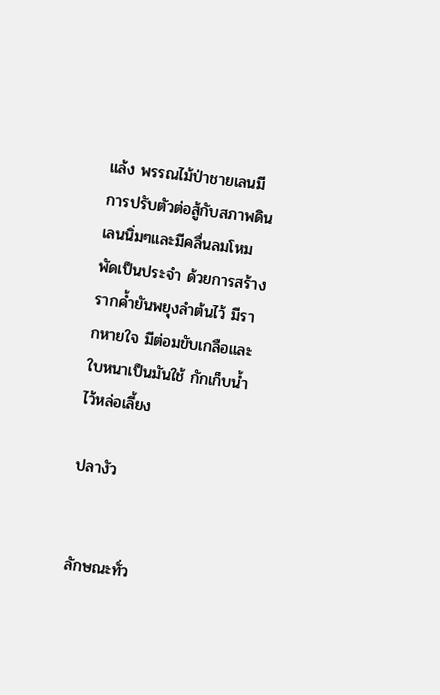แล้ง พรรณไม้ป่าชายเลนมีการปรับตัวต่อสู้กับสภาพดินเลนนิ่มๆและมีคลื่นลมโหมพัดเป็นประจำ ด้วยการสร้างรากค้ำยันพยุงลำต้นไว้ มีรากหายใจ มีต่อมขับเกลือและใบหนาเป็นมันใช้ กักเก็บน้ำไว้หล่อเลี้ยง

ปลางัว


ลักษณะทั่ว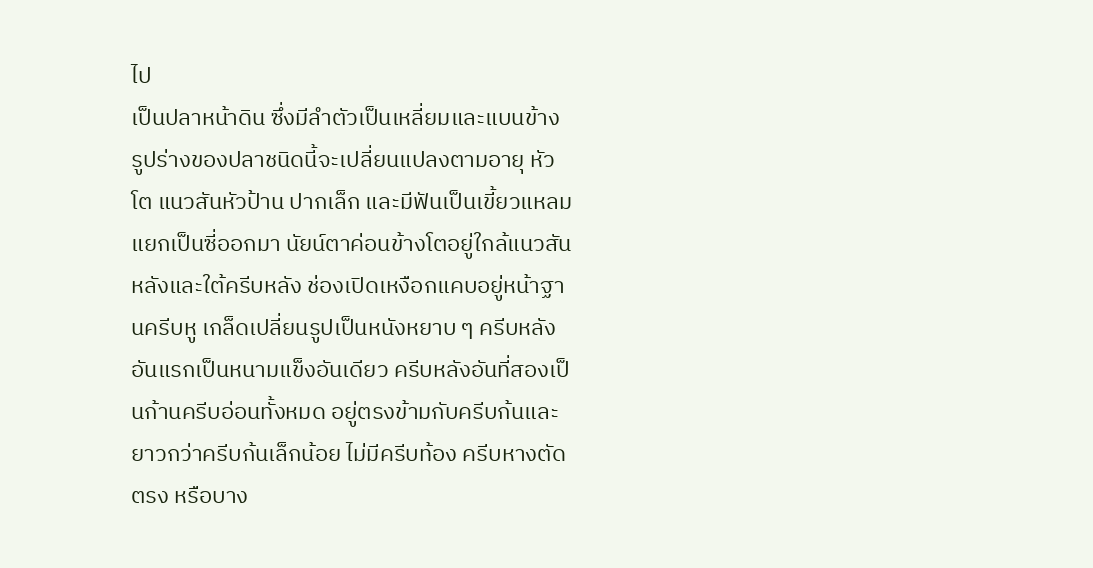ไป
เป็นปลาหน้าดิน ซึ่งมีลำตัวเป็นเหลี่ยมและแบนข้าง รูปร่างของปลาชนิดนี้จะเปลี่ยนแปลงตามอายุ หัวโต แนวสันหัวป้าน ปากเล็ก และมีฟันเป็นเขี้ยวแหลมแยกเป็นซี่ออกมา นัยน์ตาค่อนข้างโตอยู่ใกล้แนวสันหลังและใต้ครีบหลัง ช่องเปิดเหงือกแคบอยู่หน้าฐานครีบหู เกล็ดเปลี่ยนรูปเป็นหนังหยาบ ๆ ครีบหลังอันแรกเป็นหนามแข็งอันเดียว ครีบหลังอันที่สองเป็นก้านครีบอ่อนทั้งหมด อยู่ตรงข้ามกับครีบก้นและยาวกว่าครีบก้นเล็กน้อย ไม่มีครีบท้อง ครีบหางตัดตรง หรือบาง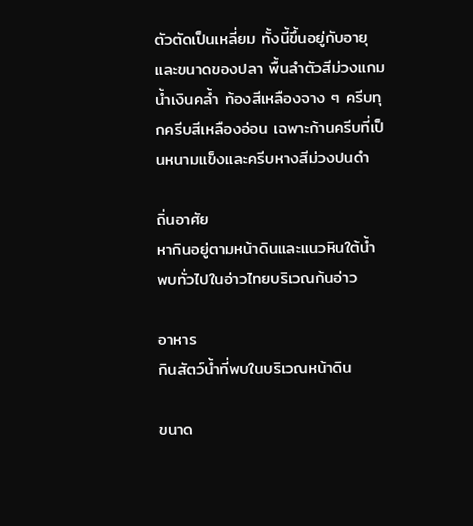ตัวตัดเป็นเหลี่ยม ทั้งนี้ขึ้นอยู่กับอายุและขนาดของปลา พื้นลำตัวสีม่วงแกมน้ำเงินคล้ำ ท้องสีเหลืองจาง ๆ ครีบทุกครีบสีเหลืองอ่อน เฉพาะก้านครีบที่เป็นหนามแข็งและครีบหางสีม่วงปนดำ

ถิ่นอาศัย
หากินอยู่ตามหน้าดินและแนวหินใต้น้ำ พบทั่วไปในอ่าวไทยบริเวณก้นอ่าว

อาหาร
กินสัตว์น้ำที่พบในบริเวณหน้าดิน

ขนาด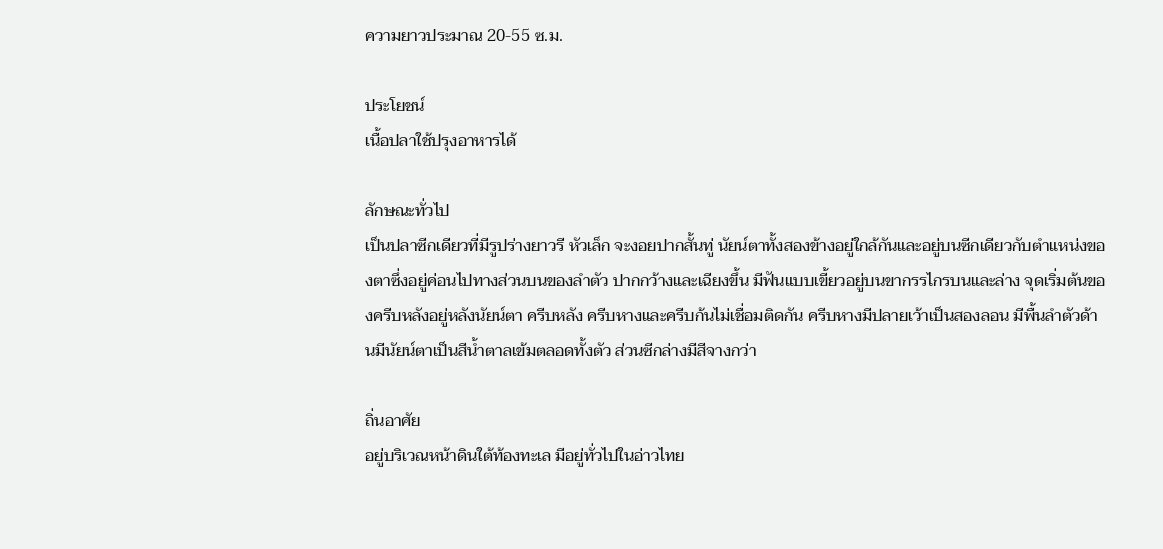ความยาวประมาณ 20-55 ซ.ม.

ประโยชน์
เนื้อปลาใช้ปรุงอาหารได้

ลักษณะทั่วไป
เป็นปลาซีกเดียวที่มีรูปร่างยาวรี หัวเล็ก จะงอยปากสั้นทู่ นัยน์ตาทั้งสองข้างอยู่ใกล้กันและอยู่บนซีกเดียวกับตำแหน่งของตาซึ่งอยู่ค่อนไปทางส่วนบนของลำตัว ปากกว้างและเฉียงขึ้น มีฟันแบบเขี้ยวอยู่บนขากรรไกรบนและล่าง จุดเริ่มต้นของครีบหลังอยู่หลังนัยน์ตา ครีบหลัง ครีบหางและครีบก้นไม่เชื่อมติดกัน ครีบหางมีปลายเว้าเป็นสองลอน มีพื้นลำตัวด้านมีนัยน์ตาเป็นสีน้ำตาลเข้มตลอดทั้งตัว ส่วนซีกล่างมีสีจางกว่า

ถิ่นอาศัย
อยู่บริเวณหน้าดินใต้ท้องทะเล มีอยู่ทั่วไปในอ่าวไทย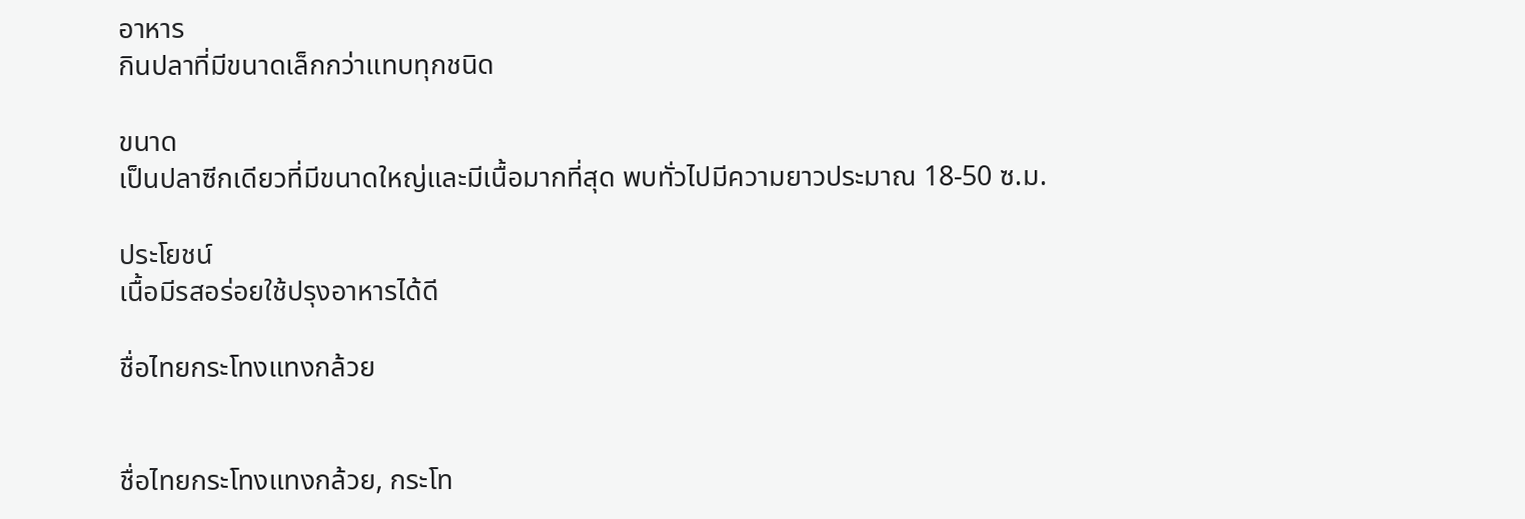อาหาร
กินปลาที่มีขนาดเล็กกว่าแทบทุกชนิด

ขนาด
เป็นปลาซีกเดียวที่มีขนาดใหญ่และมีเนื้อมากที่สุด พบทั่วไปมีความยาวประมาณ 18-50 ซ.ม.

ประโยชน์
เนื้อมีรสอร่อยใช้ปรุงอาหารได้ดี

ชื่อไทยกระโทงแทงกล้วย


ชื่อไทยกระโทงแทงกล้วย, กระโท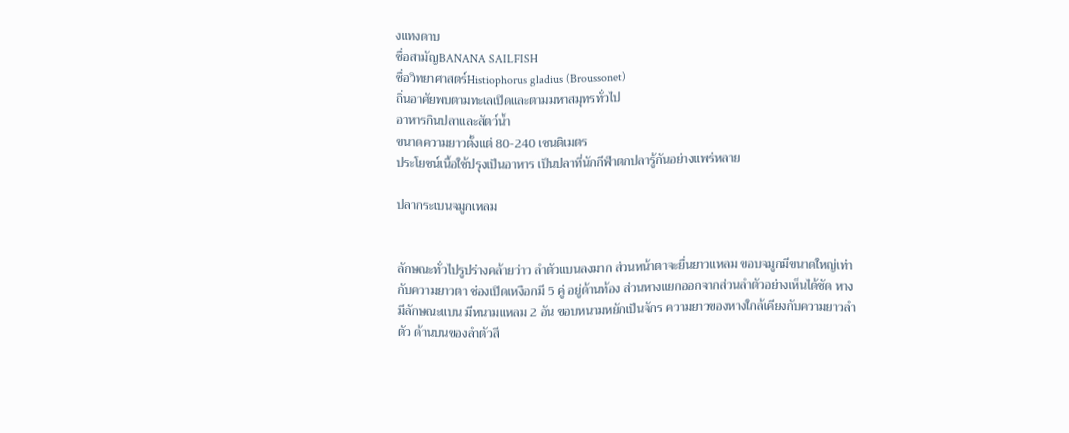งแทงดาบ
ชื่อสามัญBANANA SAILFISH
ชื่อวิทยาศาสตร์Histiophorus gladius (Broussonet)
ถิ่นอาศัยพบตามทะเลเปิดและตามมหาสมุทรทั่วไป
อาหารกินปลาและสัตว์น้ำ
ขนาดความยาวตั้งแต่ 80-240 เซนติเมตร
ประโยชน์เนื้อใช้ปรุงเป็นอาหาร เป็นปลาที่นักกีฬาตกปลารู้กันอย่างแพร่หลาย

ปลากระเบนจมูกเหลม


ลักษณะทั่วไปรูปร่างคล้ายว่าว ลำตัวแบนลงมาก ส่วนหน้าตาจะยื่นยาวแหลม ขอบจมูกมีขนาดใหญ่เท่ากับความยาวตา ช่องเปิดเหงือกมี 5 คู่ อยู่ด้านท้อง ส่วนหางแยกออกจากส่วนลำตัวอย่างเห็นได้ชัด หางมีลักษณะแบน มีหนามแหลม 2 อัน ขอบหนามหยักเป็นจักร ความยาวของหางใกล้เคียงกับความยาวลำตัว ด้านบนของลำตัวสี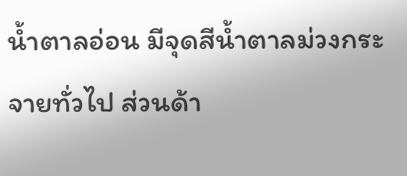น้ำตาลอ่อน มีจุดสีน้ำตาลม่วงกระจายทั่วไป ส่วนด้า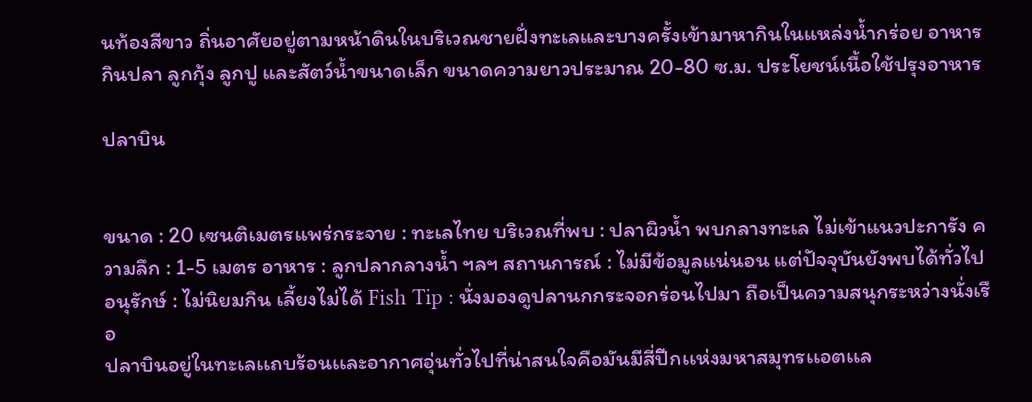นท้องสีขาว ถิ่นอาศัยอยู่ตามหน้าดินในบริเวณชายฝั่งทะเลและบางครั้งเข้ามาหากินในแหล่งน้ำกร่อย อาหารกินปลา ลูกกุ้ง ลูกปู และสัตว์น้ำขนาดเล็ก ขนาดความยาวประมาณ 20-80 ซ.ม. ประโยชน์เนื้อใช้ปรุงอาหาร

ปลาบิน


ขนาด : 20 เซนติเมตรแพร่กระจาย : ทะเลไทย บริเวณที่พบ : ปลาผิวน้ำ พบกลางทะเล ไม่เข้าแนวปะการัง ความลึก : 1-5 เมตร อาหาร : ลูกปลากลางน้ำ ฯลฯ สถานการณ์ : ไม่มีข้อมูลแน่นอน แต่ปัจจุบันยังพบได้ทั่วไป อนุรักษ์ : ไม่นิยมกิน เลี้ยงไม่ได้ Fish Tip : นั่งมองดูปลานกกระจอกร่อนไปมา ถือเป็นความสนุกระหว่างนั่งเรือ
ปลาบินอยู่ในทะเลเเถบร้อนเเละอากาศอุ่นทั่วไปที่น่าสนใจคือมันมีสี่ปีกเเห่งมหาสมุทรเเอตเเล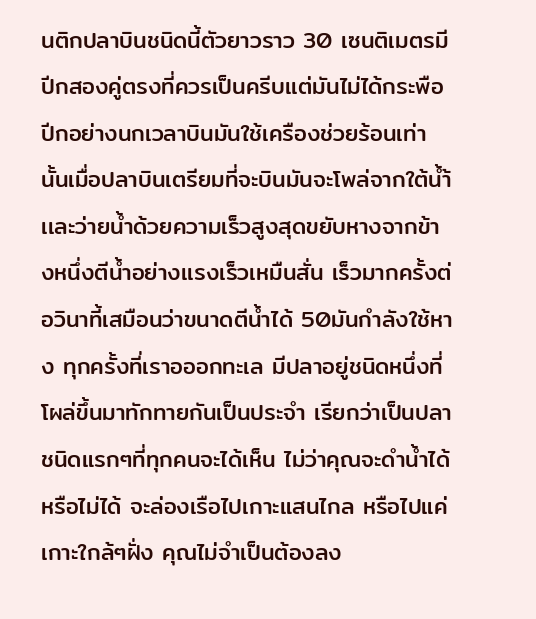นติกปลาบินชนิดนี้ตัวยาวราว 30 เซนติเมตรมีปีกสองคู่ตรงที่ควรเป็นครีบเเต่มันไม่ได้กระพือปีกอย่างนกเวลาบินมันใช้เครืองช่วยร้อนเท่านั้นเมื่อปลาบินเตรียมที่จะบินมันจะโพล่จากใต้น้ำ้เเละว่ายน้ำด้วยความเร็วสูงสุดขยับหางจากข้างหนึ่งตีน้ำอย่างเเรงเร็วเหมืนสั่น เร็วมากครั้งต่อวินาที้เสมือนว่าขนาดตีน้ำได้ 50มันกำลังใช้หาง ทุกครั้งที่เราอออกทะเล มีปลาอยู่ชนิดหนึ่งที่โผล่ขึ้นมาทักทายกันเป็นประจำ เรียกว่าเป็นปลาชนิดแรกๆที่ทุกคนจะได้เห็น ไม่ว่าคุณจะดำน้ำได้หรือไม่ได้ จะล่องเรือไปเกาะแสนไกล หรือไปแค่เกาะใกล้ๆฝั่ง คุณไม่จำเป็นต้องลง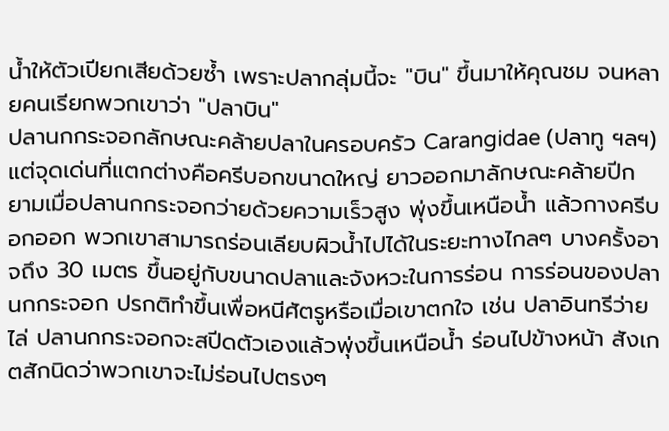น้ำให้ตัวเปียกเสียด้วยซ้ำ เพราะปลากลุ่มนี้จะ "บิน" ขึ้นมาให้คุณชม จนหลายคนเรียกพวกเขาว่า "ปลาบิน"
ปลานกกระจอกลักษณะคล้ายปลาในครอบครัว Carangidae (ปลาทู ฯลฯ) แต่จุดเด่นที่แตกต่างคือครีบอกขนาดใหญ่ ยาวออกมาลักษณะคล้ายปีก ยามเมื่อปลานกกระจอกว่ายด้วยความเร็วสูง พุ่งขึ้นเหนือน้ำ แล้วกางครีบอกออก พวกเขาสามารถร่อนเลียบผิวน้ำไปได้ในระยะทางไกลๆ บางครั้งอาจถึง 30 เมตร ขึ้นอยู่กับขนาดปลาและจังหวะในการร่อน การร่อนของปลานกกระจอก ปรกติทำขึ้นเพื่อหนีศัตรูหรือเมื่อเขาตกใจ เช่น ปลาอินทรีว่ายไล่ ปลานกกระจอกจะสปีดตัวเองแล้วพุ่งขึ้นเหนือน้ำ ร่อนไปข้างหน้า สังเกตสักนิดว่าพวกเขาจะไม่ร่อนไปตรงๆ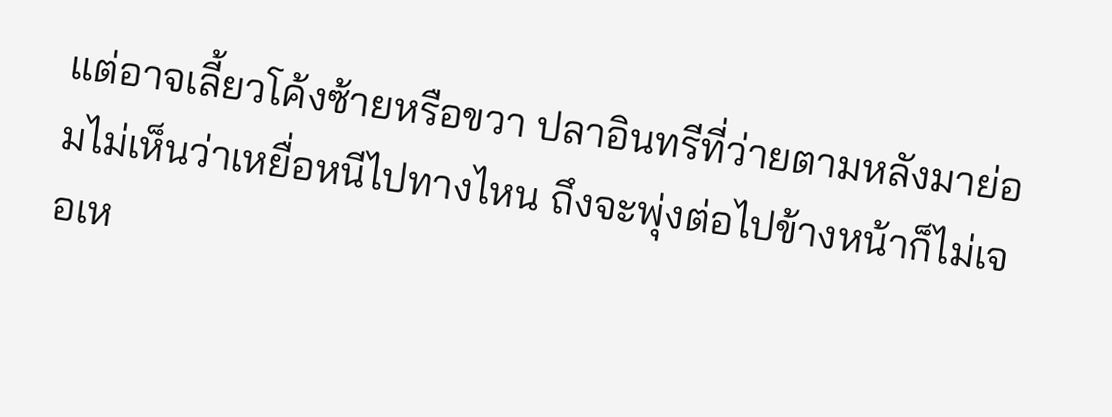แต่อาจเลี้ยวโค้งซ้ายหรือขวา ปลาอินทรีที่ว่ายตามหลังมาย่อมไม่เห็นว่าเหยื่อหนีไปทางไหน ถึงจะพุ่งต่อไปข้างหน้าก็ไม่เจอเห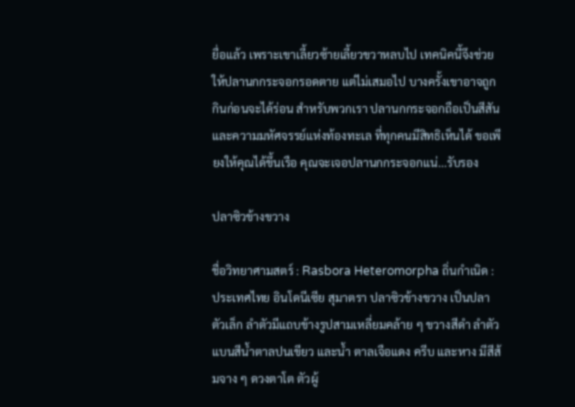ยื่อแล้ว เพราะเขาเลี้ยวซ้ายเลี้ยวขวาหลบไป เทคนิคนี้จึงช่วยให้ปลานกกระจอกรอดตาย แต่ไม่เสมอไป บางครั้งเขาอาจถูกกินก่อนจะได้ร่อน สำหรับพวกเรา ปลานกกระจอกถือเป็นสีสันและความมหัศจรรย์แห่งท้องทะเล ที่ทุกคนมีสิทธิเห็นได้ ขอเพียงให้คุณได้ขึ้นเรือ คุณจะเจอปลานกกระจอกแน่...รับรอง

ปลาซิวข้างขวาง

ชื่อวิทยาศามสตร์ : Rasbora Heteromorpha ถิ่นกำเนิด : ประเทศไทย อินโดนีเซีย สุมาตรา ปลาซิวข้างขวาง เป็นปลาตัวเล็ก ลำตัวมีแถบข้างรูปสามเหลี่ยมคล้าย ๆ ขวางสีดำ ลำตัวแบนสีน้ำตาลปนเขียว และน้ำ ตาลเจือแดง ครีบ และหาง มีสีส้มจาง ๆ ดวงตาโต ตัวผู้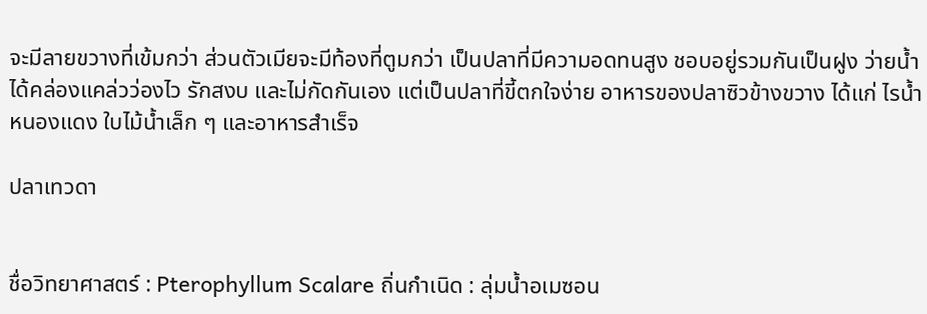จะมีลายขวางที่เข้มกว่า ส่วนตัวเมียจะมีท้องที่ตูมกว่า เป็นปลาที่มีความอดทนสูง ชอบอยู่รวมกันเป็นฝูง ว่ายน้ำได้คล่องแคล่วว่องไว รักสงบ และไม่กัดกันเอง แต่เป็นปลาที่ขี้ตกใจง่าย อาหารของปลาซิวข้างขวาง ได้แก่ ไรน้ำ หนองแดง ใบไม้น้ำเล็ก ๆ และอาหารสำเร็จ

ปลาเทวดา


ชื่อวิทยาศาสตร์ : Pterophyllum Scalare ถิ่นกำเนิด : ลุ่มน้ำอเมซอน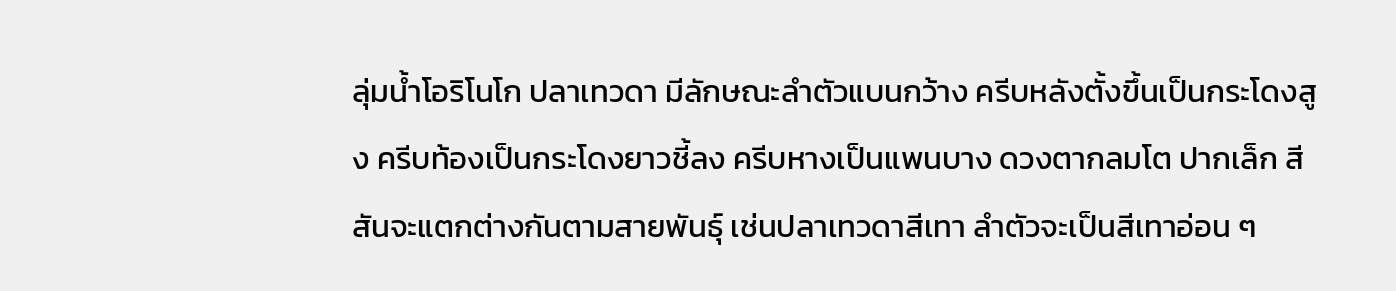ลุ่มน้ำโอริโนโก ปลาเทวดา มีลักษณะลำตัวแบนกว้าง ครีบหลังตั้งขึ้นเป็นกระโดงสูง ครีบท้องเป็นกระโดงยาวชี้ลง ครีบหางเป็นแพนบาง ดวงตากลมโต ปากเล็ก สีสันจะแตกต่างกันตามสายพันธุ์ เช่นปลาเทวดาสีเทา ลำตัวจะเป็นสีเทาอ่อน ๆ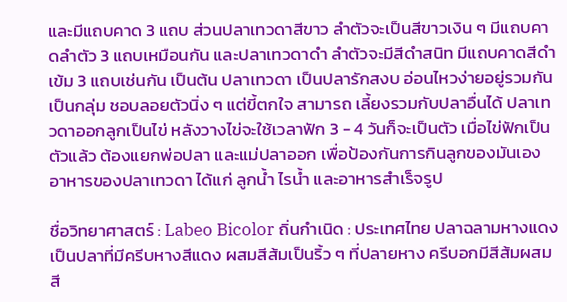และมีแถบคาด 3 แถบ ส่วนปลาเทวดาสีขาว ลำตัวจะเป็นสีขาวเงิน ๆ มีแถบคาดลำตัว 3 แถบเหมือนกัน และปลาเทวดาดำ ลำตัวจะมีสีดำสนิท มีแถบคาดสีดำเข้ม 3 แถบเช่นกัน เป็นต้น ปลาเทวดา เป็นปลารักสงบ อ่อนไหวง่ายอยู่รวมกันเป็นกลุ่ม ชอบลอยตัวนิ่ง ๆ แต่ขี้ตกใจ สามารถ เลี้ยงรวมกับปลาอื่นได้ ปลาเทวดาออกลูกเป็นไข่ หลังวางไข่จะใช้เวลาฟัก 3 - 4 วันก็จะเป็นตัว เมื่อไข่ฟักเป็นตัวแล้ว ต้องแยกพ่อปลา และแม่ปลาออก เพื่อป้องกันการกินลูกของมันเอง อาหารของปลาเทวดา ได้แก่ ลูกน้ำ ไรน้ำ และอาหารสำเร็จรูป

ชื่อวิทยาศาสตร์ : Labeo Bicolor ถิ่นกำเนิด : ประเทศไทย ปลาฉลามหางแดง เป็นปลาที่มีครีบหางสีแดง ผสมสีส้มเป็นริ้ว ๆ ที่ปลายหาง ครีบอกมีสีส้มผสมสี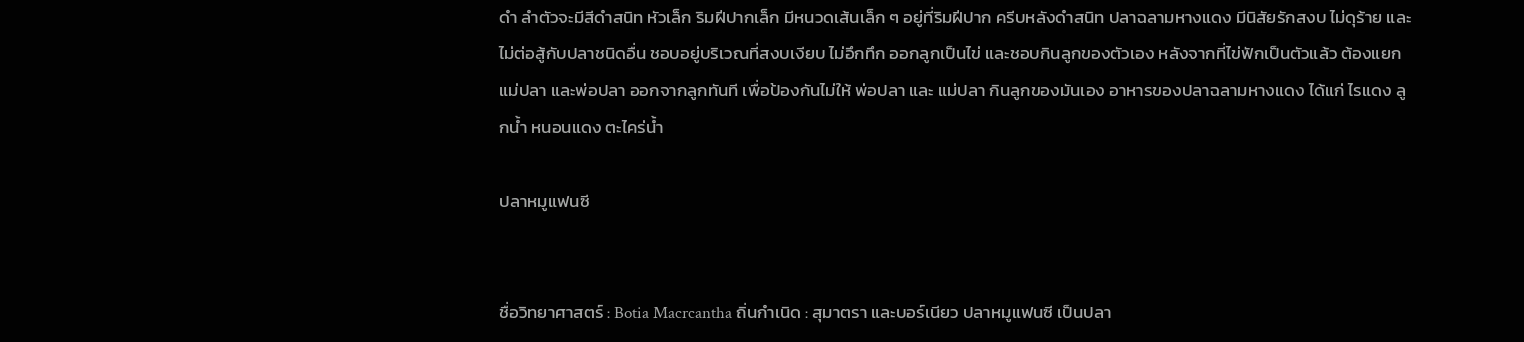ดำ ลำตัวจะมีสีดำสนิท หัวเล็ก ริมฝีปากเล็ก มีหนวดเส้นเล็ก ๆ อยู่ที่ริมฝีปาก ครีบหลังดำสนิท ปลาฉลามหางแดง มีนิสัยรักสงบ ไม่ดุร้าย และไม่ต่อสู้กับปลาชนิดอื่น ชอบอยู่บริเวณที่สงบเงียบ ไม่อึกทึก ออกลูกเป็นไข่ และชอบกินลูกของตัวเอง หลังจากที่ไข่ฟักเป็นตัวแล้ว ต้องแยกแม่ปลา และพ่อปลา ออกจากลูกทันที เพื่อป้องกันไม่ให้ พ่อปลา และ แม่ปลา กินลูกของมันเอง อาหารของปลาฉลามหางแดง ได้แก่ ไรแดง ลูกน้ำ หนอนแดง ตะไคร่น้ำ

ปลาหมูแฟนซี


ชื่อวิทยาศาสตร์ : Botia Macrcantha ถิ่นกำเนิด : สุมาตรา และบอร์เนียว ปลาหมูแฟนซี เป็นปลา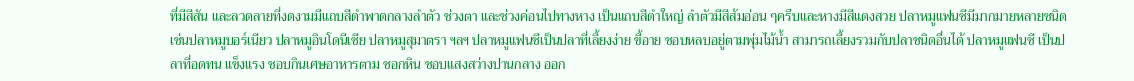ที่มีสีสัน และลวดลายที่งดงามมีแถบสีดำพาดกลางลำตัว ช่วงตา และช่วงค่อนไปทางหาง เป็นแถบสีดำใหญ่ ลำตัวมีสีส้มอ่อน ๆครีบและหางมีสีแดงสวย ปลาหมูแฟนซีมีมากมายหลายชนิด เช่นปลาหมูบอร์เนียว ปลาหมูอินโดนีเซีย ปลาหมูสุมาตรา ฯลฯ ปลาหมูแฟนซีเป็นปลาที่เลี้ยงง่าย ขี้อาย ชอบหลบอยู่ตามพุ่มไม้น้ำ สามารถเลี้ยงรวมกับปลาชนิดอื่นได้ ปลาหมูแฟนซี เป็นปลาที่อดทน แข็งแรง ชอบกินเศษอาหารตาม ซอกหิน ชอบแสงสว่างปานกลาง ออก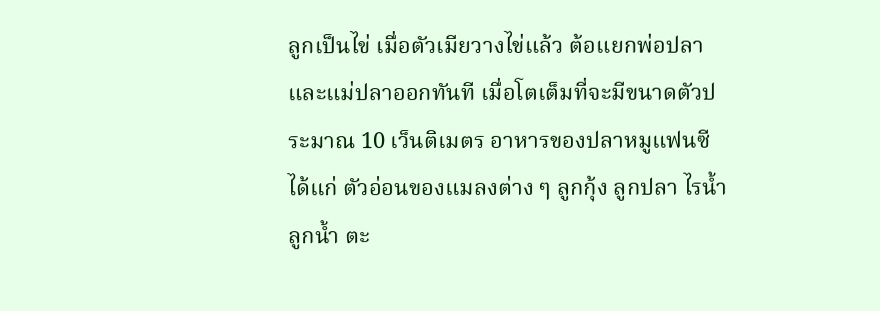ลูกเป็นไข่ เมื่อตัวเมียวางไข่แล้ว ต้อแยกพ่อปลา และแม่ปลาออกทันที เมื่อโตเต็มที่จะมีขนาดตัวประมาณ 10 เว็นติเมตร อาหารของปลาหมูแฟนซี ได้แก่ ตัวอ่อนของแมลงต่าง ๆ ลูกกุ้ง ลูกปลา ไรน้ำ ลูกน้ำ ตะ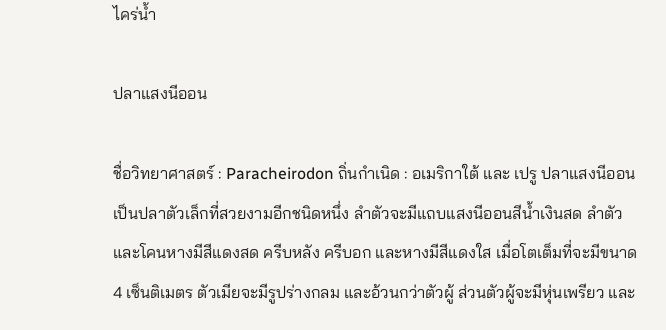ไคร่น้ำ

ปลาแสงนีออน

ชื่อวิทยาศาสตร์ : Paracheirodon ถิ่นกำเนิด : อเมริกาใต้ และ เปรู ปลาแสงนีออน เป็นปลาตัวเล็กที่สวยงามอีกชนิดหนึ่ง ลำตัวจะมีแถบแสงนีออนสีน้ำเงินสด ลำตัวและโคนหางมีสีแดงสด ครีบหลัง ครีบอก และหางมีสีแดงใส เมื่อโตเต็มที่จะมีขนาด 4 เซ็นติเมตร ตัวเมียจะมีรูปร่างกลม และอ้วนกว่าตัวผู้ ส่วนตัวผู้จะมีหุ่นเพรียว และ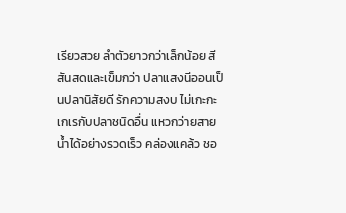เรียวสวย ลำตัวยาวกว่าเล็กน้อย สีสันสดและเข็มกว่า ปลาแสงนีออนเป็นปลานิสัยดี รักความสงบ ไม่เกะกะเกเรกับปลาชนิดอื่น แหวกว่ายสายน้ำได้อย่างรวดเร็ว คล่องแคล้ว ชอ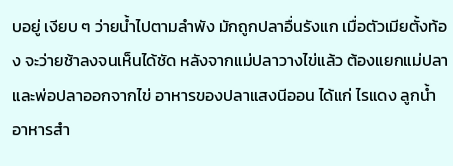บอยู่ เงียบ ๆ ว่ายน้ำไปตามลำพัง มักถูกปลาอื่นรังแก เมื่อตัวเมียตั้งท้อง จะว่ายช้าลงจนเห็นได้ชัด หลังจากแม่ปลาวางไข่แล้ว ต้องแยกแม่ปลา และพ่อปลาออกจากไข่ อาหารของปลาแสงนีออน ได้แก่ ไรแดง ลูกน้ำ อาหารสำ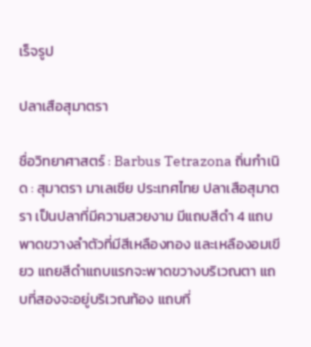เร็จรูป

ปลาเสือสุมาตรา

ชื่อวิทยาศาสตร์ : Barbus Tetrazona ถิ่นกำเนิด : สุมาตรา มาเลเซีย ประเทศไทย ปลาเสือสุมาตรา เป็นปลาที่มีความสวยงาม มีแถบสีดำ 4 แถบพาดขวางลำตัวที่มีสีเหลืองทอง และเหลืองอมเขียว แถยสีดำแถบแรกจะพาดขวางบริเวณตา แถบที่สองจะอยู่บริเวณท้อง แถบที่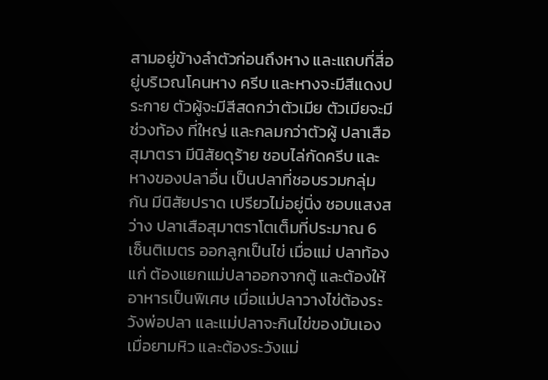สามอยู่ข้างลำตัวก่อนถึงหาง และแถบที่สี่อยู่บริเวณโคนหาง ครีบ และหางจะมีสีแดงประกาย ตัวผู้จะมีสีสดกว่าตัวเมีย ตัวเมียจะมีช่วงท้อง ที่ใหญ่ และกลมกว่าตัวผู้ ปลาเสือสุมาตรา มีนิสัยดุร้าย ชอบไล่กัดครีบ และหางของปลาอื่น เป็นปลาที่ชอบรวมกลุ่มกัน มีนิสัยปราด เปรียวไม่อยู่นิ่ง ชอบแสงสว่าง ปลาเสือสุมาตราโตเต็มที่ประมาณ 6 เซ็นติเมตร ออกลูกเป็นไข่ เมื่อแม่ ปลาท้องแก่ ต้องแยกแม่ปลาออกจากตู้ และต้องให้อาหารเป็นพิเศษ เมื่อแม่ปลาวางไข่ต้องระวังพ่อปลา และแม่ปลาจะกินไข่ของมันเองเมื่อยามหิว และต้องระวังแม่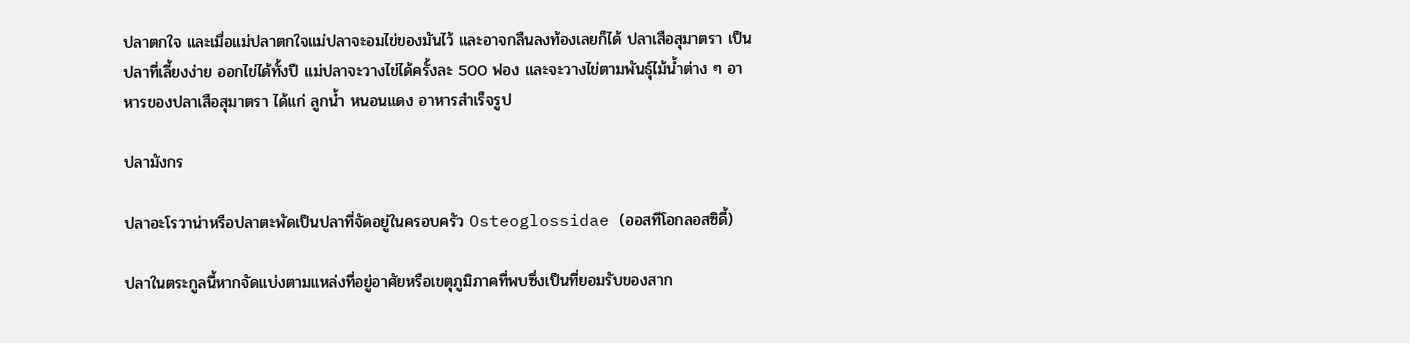ปลาตกใจ และเมื่อแม่ปลาตกใจแม่ปลาจะอมไข่ของมันไว้ และอาจกลืนลงท้องเลยก็ได้ ปลาเสือสุมาตรา เป็นปลาที่เลี้ยงง่าย ออกไข่ได้ทั้งปี แม่ปลาจะวางไข่ได้ครั้งละ 500 ฟอง และจะวางไข่ตามพันธุ์ไม้น้ำต่าง ๆ อาหารของปลาเสือสุมาตรา ได้แก่ ลูกน้ำ หนอนแดง อาหารสำเร็จรูป

ปลามังกร

ปลาอะโรวาน่าหรือปลาตะพัดเป็นปลาที่จัดอยู่ในครอบครัว Osteoglossidae (ออสทีโอกลอสซิดี้)

ปลาในตระกูลนี้หากจัดแบ่งตามแหล่งที่อยู่อาศัยหรือเขตุภูมิภาคที่พบซึ่งเป็นที่ยอมรับของสาก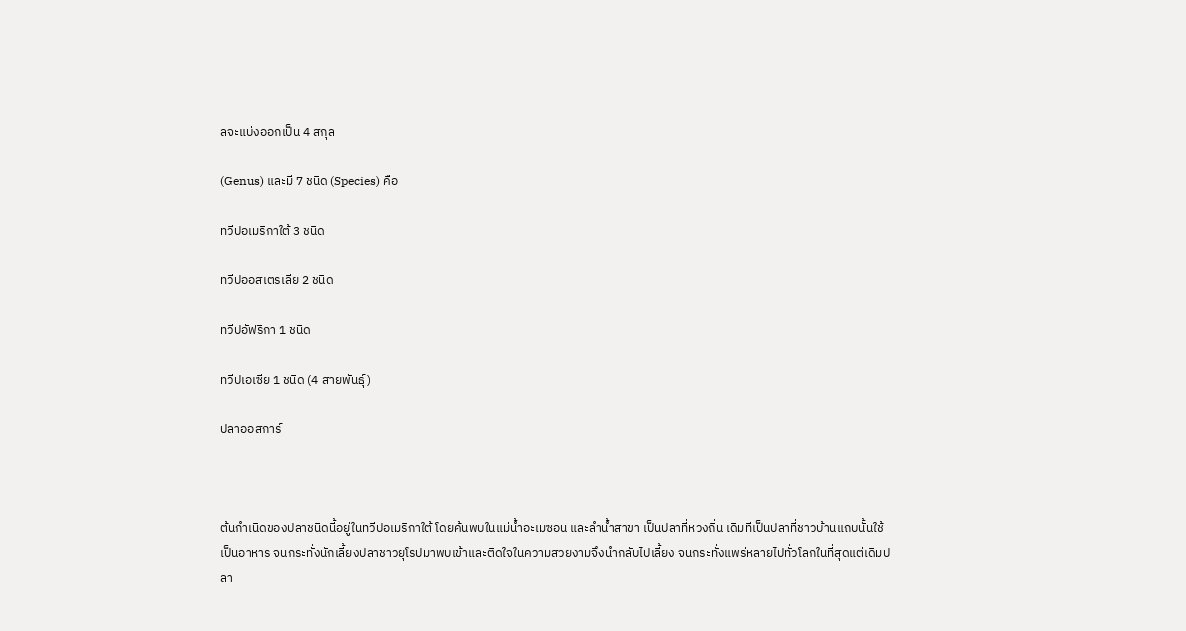ลจะแบ่งออกเป็น 4 สกุล

(Genus) และมี 7 ชนิด (Species) คือ

ทวีปอเมริกาใต้ 3 ชนิด

ทวีปออสเตรเลีย 2 ชนิด

ทวีปอัฟริกา 1 ชนิด

ทวีปเอเซีย 1 ชนิด (4 สายพันธุ์)

ปลาออสการ์



ต้นกำเนิดของปลาชนิดนี้อยู่ในทวีปอเมริกาใต้ โดยค้นพบในแม่น้ำอะเมซอน และลำน้ำสาขา เป็นปลาที่หวงถิ่น เดิมทีเป็นปลาที่ชาวบ้านแถบนั้นใช้เป็นอาหาร จนกระทั่งนักเลี้ยงปลาชาวยุโรปมาพบเข้าและติดใจในความสวยงามจึงนำกลับไปเลี้ยง จนกระทั่งแพร่หลายไปทั่วโลกในที่สุดแต่เดิมปลา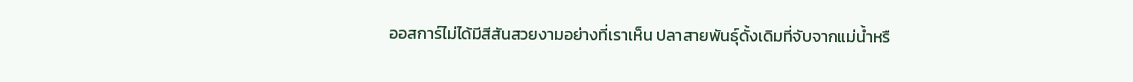ออสการ์ไม่ได้มีสีสันสวยงามอย่างที่เราเห็น ปลาสายพันธุ์ดั้งเดิมที่จับจากแม่น้ำหรื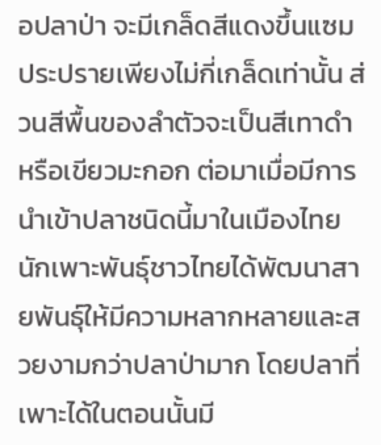อปลาป่า จะมีเกล็ดสีแดงขึ้นแซมประปรายเพียงไม่กี่เกล็ดเท่านั้น ส่วนสีพื้นของลำตัวจะเป็นสีเทาดำ หรือเขียวมะกอก ต่อมาเมื่อมีการนำเข้าปลาชนิดนี้มาในเมืองไทย นักเพาะพันธุ์ชาวไทยได้พัฒนาสายพันธุ์ให้มีความหลากหลายและสวยงามกว่าปลาป่ามาก โดยปลาที่เพาะได้ในตอนนั้นมี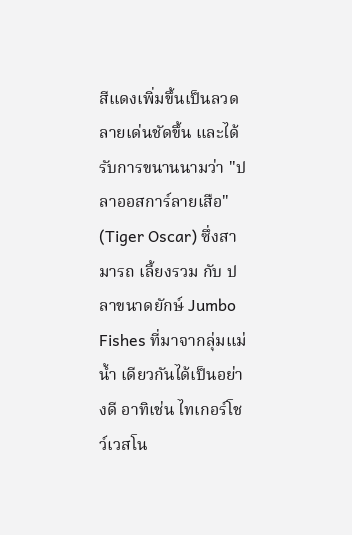สีแดงเพิ่มขึ้นเป็นลวดลายเด่นชัดขึ้น และได้รับการขนานนามว่า "ปลาออสการ์ลายเสือ" (Tiger Oscar) ซึ่งสามารถ เลี้ยงรวม กับ ปลาขนาดยักษ์ Jumbo Fishes ที่มาจากลุ่มแม่น้ำ เดียวกันได้เป็นอย่างดี อาทิเช่น ไทเกอร์โชว์เวสโน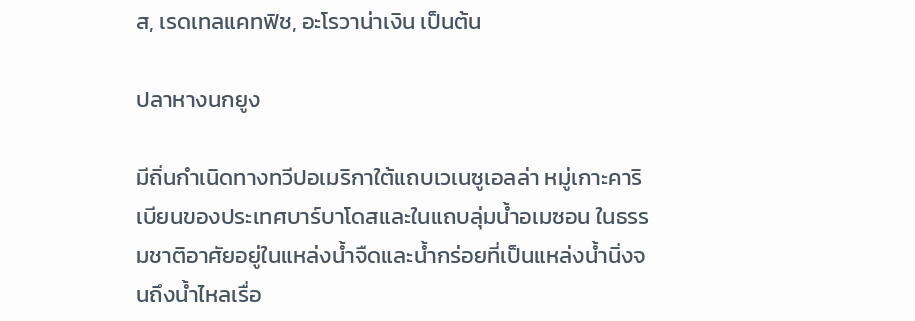ส, เรดเทลแคทฟิช, อะโรวาน่าเงิน เป็นต้น

ปลาหางนกยูง

มีถิ่นกำเนิดทางทวีปอเมริกาใต้แถบเวเนซูเอลล่า หมู่เกาะคาริเบียนของประเทศบาร์บาโดสและในแถบลุ่มน้ำอเมซอน ในธรรมชาติอาศัยอยู่ในแหล่งน้ำจืดและน้ำกร่อยที่เป็นแหล่งน้ำนิ่งจนถึงน้ำไหลเรื่อ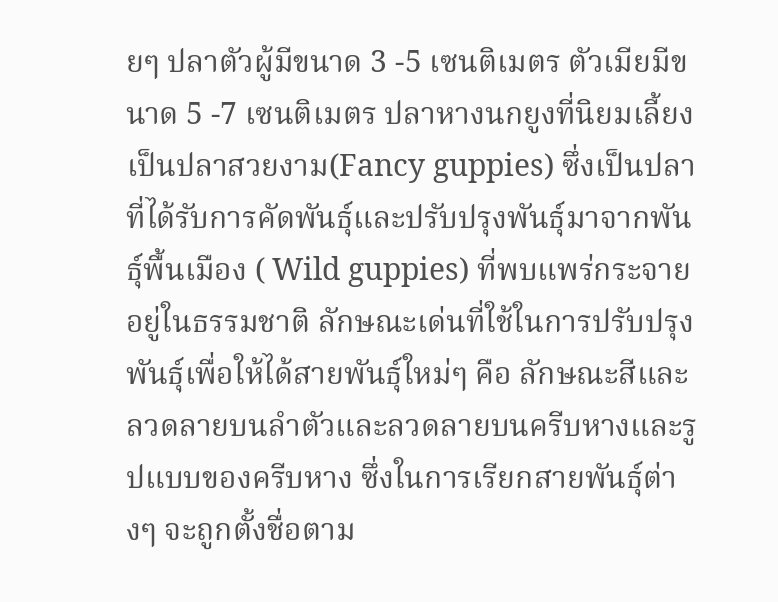ยๆ ปลาตัวผู้มีขนาด 3 -5 เซนติเมตร ตัวเมียมีขนาด 5 -7 เซนติเมตร ปลาหางนกยูงที่นิยมเลี้ยงเป็นปลาสวยงาม(Fancy guppies) ซึ่งเป็นปลาที่ได้รับการคัดพันธุ์และปรับปรุงพันธุ์มาจากพันธุ์พื้นเมือง ( Wild guppies) ที่พบแพร่กระจายอยู่ในธรรมชาติ ลักษณะเด่นที่ใช้ในการปรับปรุงพันธุ์เพื่อให้ได้สายพันธุ์ใหม่ๆ คือ ลักษณะสีและลวดลายบนลำตัวและลวดลายบนครีบหางและรูปแบบของครีบหาง ซึ่งในการเรียกสายพันธุ์ต่างๆ จะถูกตั้งชื่อตาม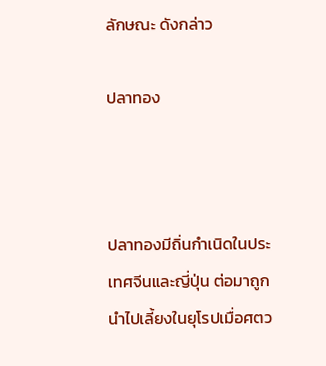ลักษณะ ดังกล่าว

ปลาทอง



ปลาทองมีถิ่นกำเนิดในประเทศจีนและญี่ปุ่น ต่อมาถูกนำไปเลี้ยงในยุโรปเมื่อศตว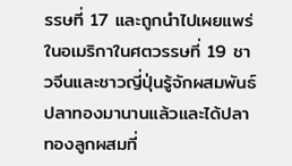รรษที่ 17 และถูกนำไปเผยแพร่ในอเมริกาในศตวรรษที่ 19 ชาวจีนและชาวญี่ปุ่นรู้จักผสมพันธ์ปลาทองมานานแล้วและได้ปลาทองลูกผสมที่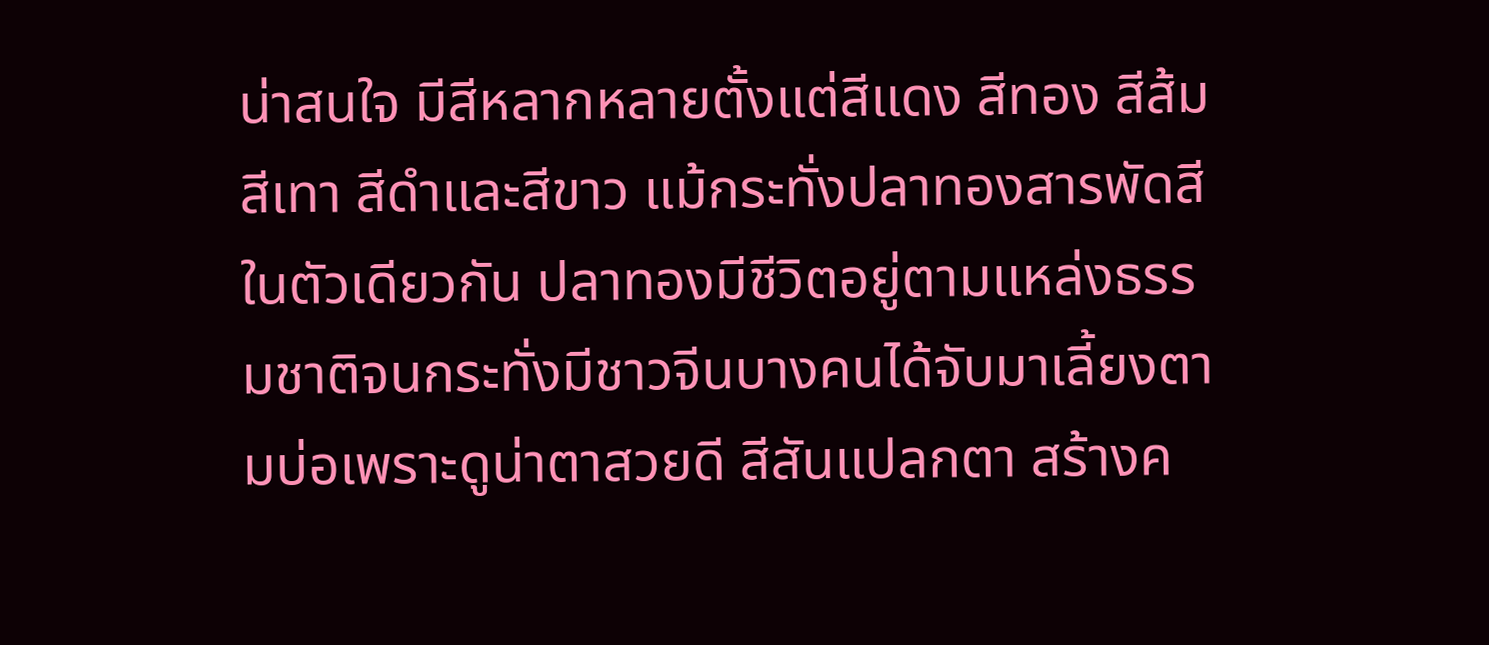น่าสนใจ มีสีหลากหลายตั้งแต่สีแดง สีทอง สีส้ม สีเทา สีดำและสีขาว แม้กระทั่งปลาทองสารพัดสีในตัวเดียวกัน ปลาทองมีชีวิตอยู่ตามแหล่งธรรมชาติจนกระทั่งมีชาวจีนบางคนได้จับมาเลี้ยงตามบ่อเพราะดูน่าตาสวยดี สีสันแปลกตา สร้างค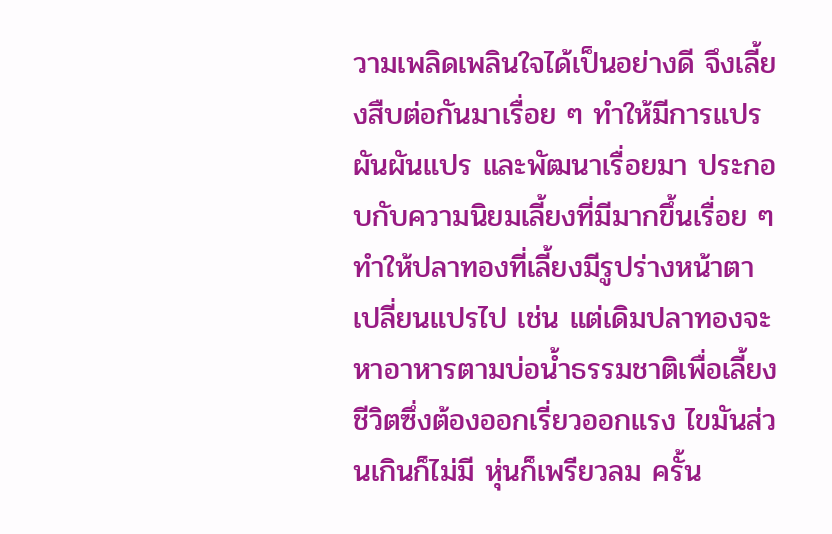วามเพลิดเพลินใจได้เป็นอย่างดี จึงเลี้ยงสืบต่อกันมาเรื่อย ๆ ทำให้มีการแปรผันผันแปร และพัฒนาเรื่อยมา ประกอบกับความนิยมเลี้ยงที่มีมากขึ้นเรื่อย ๆ ทำให้ปลาทองที่เลี้ยงมีรูปร่างหน้าตาเปลี่ยนแปรไป เช่น แต่เดิมปลาทองจะหาอาหารตามบ่อน้ำธรรมชาติเพื่อเลี้ยงชีวิตซึ่งต้องออกเรี่ยวออกแรง ไขมันส่วนเกินก็ไม่มี หุ่นก็เพรียวลม ครั้น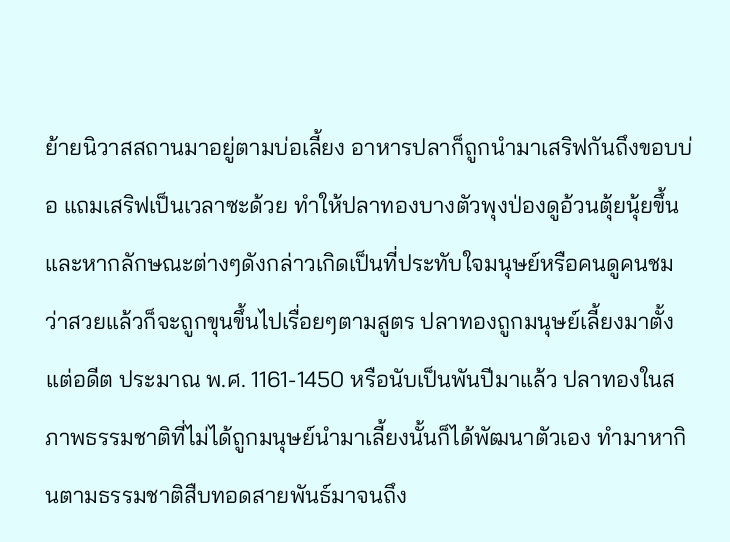ย้ายนิวาสสถานมาอยู่ตามบ่อเลี้ยง อาหารปลาก็ถูกนำมาเสริฟกันถึงขอบบ่อ แถมเสริฟเป็นเวลาซะด้วย ทำให้ปลาทองบางตัวพุงป่องดูอ้วนตุ้ยนุ้ยขึ้นและหากลักษณะต่างๆดังกล่าวเกิดเป็นที่ประทับใจมนุษย์หรือคนดูคนชมว่าสวยแล้วก็จะถูกขุนขึ้นไปเรื่อยๆตามสูตร ปลาทองถูกมนุษย์เลี้ยงมาตั้งแต่อดีต ประมาณ พ.ศ. 1161-1450 หรือนับเป็นพันปีมาแล้ว ปลาทองในสภาพธรรมชาติที่ไม่ได้ถูกมนุษย์นำมาเลี้ยงนั้นก็ได้พัฒนาตัวเอง ทำมาหากินตามธรรมชาติสืบทอดสายพันธ์มาจนถึง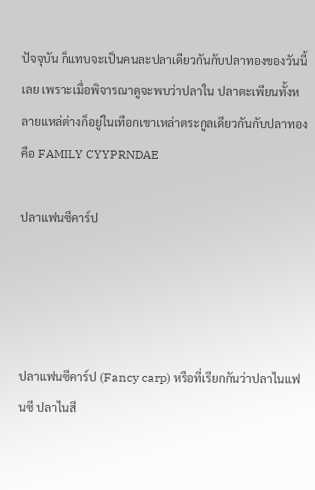ปัจจุบัน ก็แทบจะเป็นคนละปลาเดียวกันกับปลาทองของวันนี้เลย เพราะเมื่อพิจารณาดูจะพบว่าปลาใน ปลาตะเพียนทั้งหลายแหล่ต่างก็อยู่ในเทือกเขาเหล่าตระกูลเดียวกันกับปลาทอง คือ FAMILY CYYPRNDAE

ปลาแฟนซีคาร์ป




ปลาแฟนซีคาร์ป (Fancy carp) หรือที่เรียกกันว่าปลาไนแฟนซี ปลาไนสี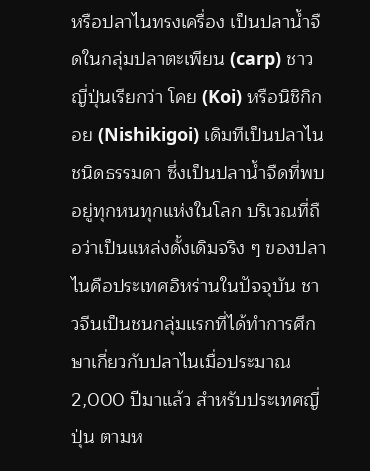หรือปลาไนทรงเครื่อง เป็นปลาน้ำจืดในกลุ่มปลาตะเพียน (carp) ชาวญี่ปุ่นเรียกว่า โคย (Koi) หรือนิชิกิกอย (Nishikigoi) เดิมทีเป็นปลาไนชนิดธรรมดา ซึ่งเป็นปลาน้ำจืดที่พบอยู่ทุกหนทุกแห่งในโลก บริเวณที่ถือว่าเป็นแหล่งดั้งเดิมจริง ๆ ของปลาไนคือประเทศอิหร่านในปัจจุบัน ชาวจีนเป็นชนกลุ่มแรกที่ได้ทำการศึกษาเกี่ยวกับปลาไนเมื่อประมาณ 2,000 ปีมาแล้ว สำหรับประเทศญี่ปุ่น ตามห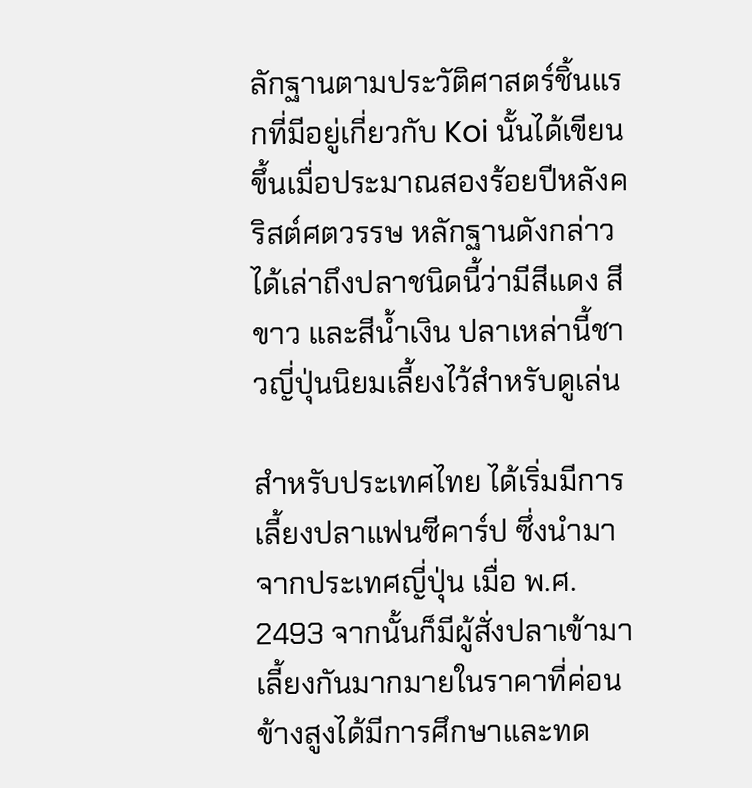ลักฐานตามประวัติศาสตร์ชิ้นแรกที่มีอยู่เกี่ยวกับ Koi นั้นได้เขียนขึ้นเมื่อประมาณสองร้อยปีหลังคริสต์ศตวรรษ หลักฐานดังกล่าวได้เล่าถึงปลาชนิดนี้ว่ามีสีแดง สีขาว และสีน้ำเงิน ปลาเหล่านี้ชาวญี่ปุ่นนิยมเลี้ยงไว้สำหรับดูเล่น

สำหรับประเทศไทย ได้เริ่มมีการเลี้ยงปลาแฟนซีคาร์ป ซึ่งนำมาจากประเทศญี่ปุ่น เมื่อ พ.ศ. 2493 จากนั้นก็มีผู้สั่งปลาเข้ามาเลี้ยงกันมากมายในราคาที่ค่อนข้างสูงได้มีการศึกษาและทด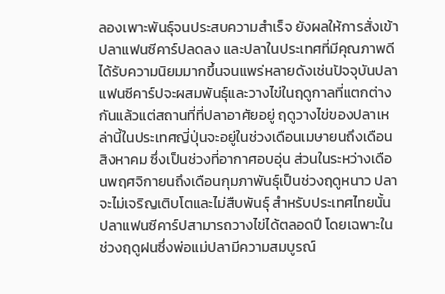ลองเพาะพันธุ์จนประสบความสำเร็จ ยังผลให้การสั่งเข้าปลาแฟนซีคาร์ปลดลง และปลาในประเทศที่มีคุณภาพดีได้รับความนิยมมากขึ้นจนแพร่หลายดังเช่นปัจจุบันปลาแฟนซีคาร์ปจะผสมพันธุ์และวางไข่ในฤดูกาลที่แตกต่างกันแล้วแต่สถานที่ที่ปลาอาศัยอยู่ ฤดูวางไข่ของปลาเหล่านี้ในประเทศญี่ปุ่นจะอยู่ในช่วงเดือนเมษายนถึงเดือนสิงหาคม ซึ่งเป็นช่วงที่อากาศอบอุ่น ส่วนในระหว่างเดือนพฤศจิกายนถึงเดือนกุมภาพันธุ์เป็นช่วงฤดูหนาว ปลาจะไม่เจริญเติบโตและไม่สืบพันธุ์ สำหรับประเทศไทยนั้นปลาแฟนซีคาร์ปสามารถวางไข่ได้ตลอดปี โดยเฉพาะในช่วงฤดูฝนซึ่งพ่อแม่ปลามีความสมบูรณ์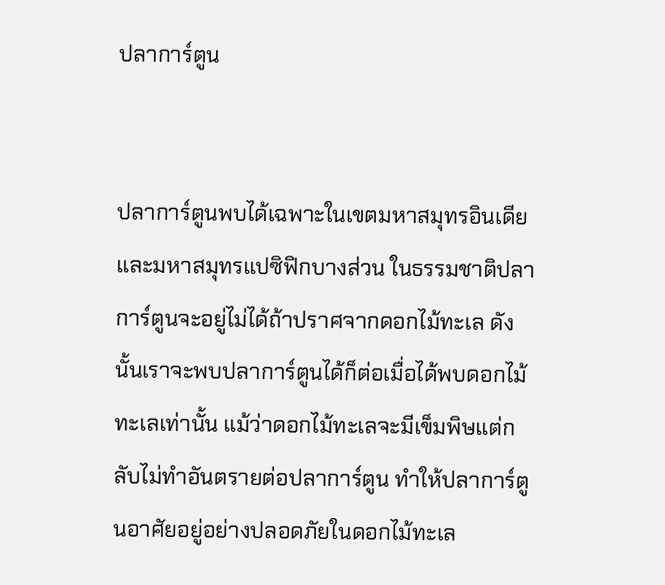ปลาการ์ตูน


ปลาการ์ตูนพบได้เฉพาะในเขตมหาสมุทรอินเดีย และมหาสมุทรแปซิฟิกบางส่วน ในธรรมชาติปลาการ์ตูนจะอยู่ไม่ได้ถ้าปราศจากดอกไม้ทะเล ดังนั้นเราจะพบปลาการ์ตูนได้ก็ต่อเมื่อได้พบดอกไม้ทะเลเท่านั้น แม้ว่าดอกไม้ทะเลจะมีเข็มพิษแต่กลับไม่ทำอันตรายต่อปลาการ์ตูน ทำให้ปลาการ์ตูนอาศัยอยู่อย่างปลอดภัยในดอกไม้ทะเล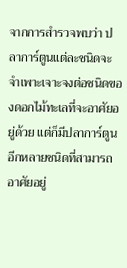จากการสำรวจพบว่า ปลาการ์ตูนแต่ละชนิดจะจำเพาะเจาะจงต่อชนิดของดอกไม้ทะเลที่จะอาศัยอยู่ด้วย แต่ก็มีปลาการ์ตูนอีกหลายชนิดที่สามารถอาศัยอยู่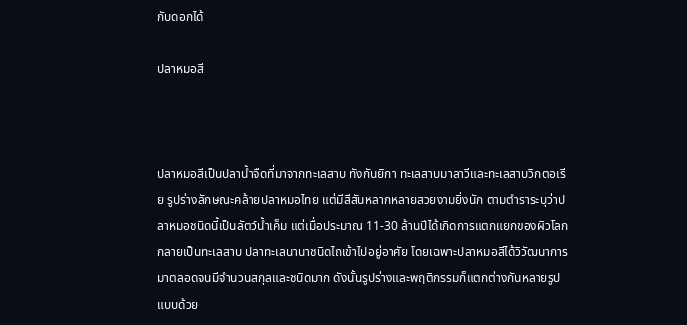กับดอกได้

ปลาหมอสี



ปลาหมอสีเป็นปลาน้ำจืดที่มาจากทะเลสาบ ทังกันยิกา ทะเลสาบมาลาวีและทะเลสาบวิกตอเรีย รูปร่างลักษณะคล้ายปลาหมอไทย แต่มีสีสันหลากหลายสวยงามยิ่งนัก ตามตำราระบุว่าปลาหมอชนิดนี้เป็นลัตว์น้ำเค็ม แต่เมื่อประมาณ 11-30 ล้านปีได้เกิดการแตกแยกของผิวโลก กลายเป็นทะเลสาบ ปลาทะเลนานาชนิดไถเข้าไปอยู่อาศัย โดยเฉพาะปลาหมอสีได้วิวัฒนาการมาตลอดจนมีจำนวนสกุลและชนิดมาก ดังนั้นรูปร่างและพฤติกรรมก็แตกต่างกันหลายรูปแบบด้วย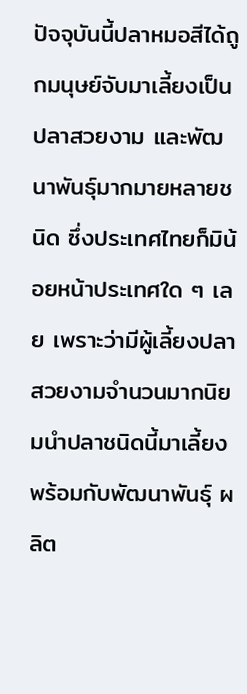ปัจจุบันนี้ปลาหมอสีได้ถูกมนุษย์จับมาเลี้ยงเป็นปลาสวยงาม และพัฒนาพันธุ์มากมายหลายชนิด ซึ่งประเทศไทยก็มิน้อยหน้าประเทศใด ๆ เลย เพราะว่ามีผู้เลี้ยงปลาสวยงามจำนวนมากนิยมนำปลาชนิดนี้มาเลี้ยงพร้อมกับพัฒนาพันธุ์ ผลิต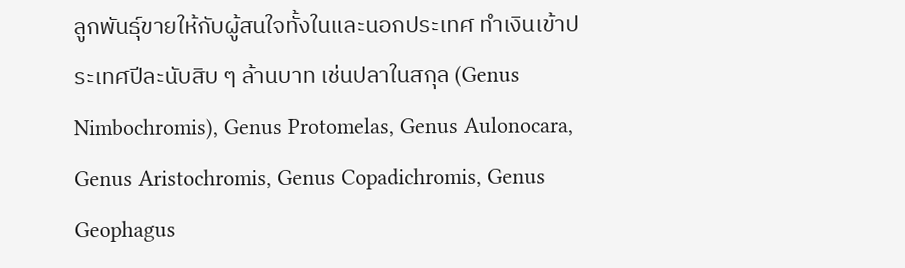ลูกพันธุ์ขายให้กับผู้สนใจทั้งในและนอกประเทศ ทำเงินเข้าประเทศปีละนับสิบ ๆ ล้านบาท เช่นปลาในสกุล (Genus Nimbochromis), Genus Protomelas, Genus Aulonocara, Genus Aristochromis, Genus Copadichromis, Genus Geophagus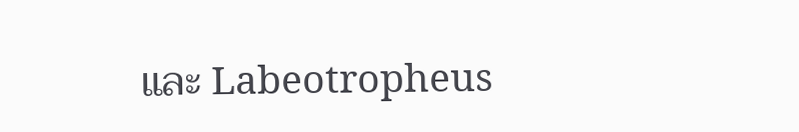และ Labeotropheus